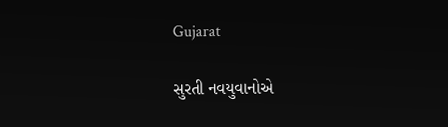Gujarat

સુરતી નવયુવાનોએ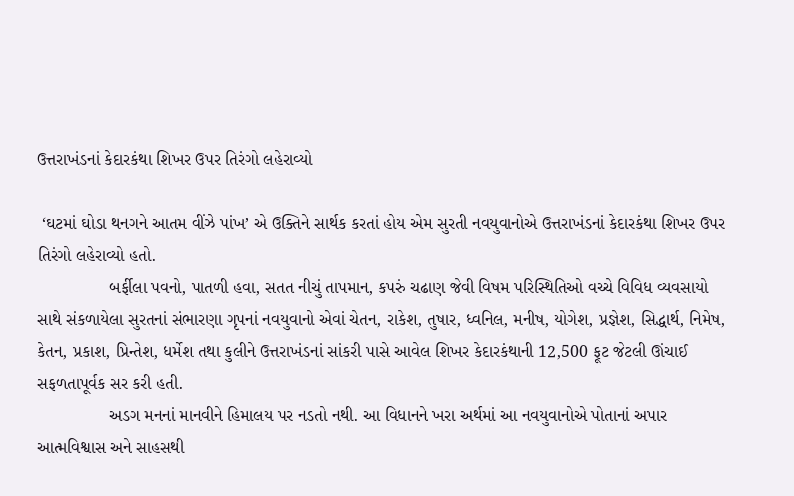ઉત્તરાખંડનાં કેદારકંથા શિખર ઉપર તિરંગો લહેરાવ્યો

 ‘ઘટમાં ઘોડા થનગને આતમ વીંઝે પાંખ’ એ ઉક્તિને સાર્થક કરતાં હોય એમ સુરતી નવયુવાનોએ ઉત્તરાખંડનાં કેદારકંથા શિખર ઉપર તિરંગો લહેરાવ્યો હતો.
               બર્ફીલા પવનો, પાતળી હવા, સતત નીચું તાપમાન, કપરું ચઢાણ જેવી વિષમ પરિસ્થિતિઓ વચ્ચે વિવિધ વ્યવસાયો સાથે સંકળાયેલા સુરતનાં સંભારણા ગૃપનાં નવયુવાનો એવાં ચેતન, રાકેશ, તુષાર, ધ્વનિલ, મનીષ, યોગેશ, પ્રજ્ઞેશ, સિદ્ધાર્થ, નિમેષ, કેતન, પ્રકાશ, પ્રિન્તેશ, ધર્મેશ તથા કુલીને ઉત્તરાખંડનાં સાંકરી પાસે આવેલ શિખર કેદારકંથાની 12,500 ફૂટ જેટલી ઊંચાઈ સફળતાપૂર્વક સર કરી હતી.
               અડગ મનનાં માનવીને હિમાલય પર નડતો નથી. આ વિધાનને ખરા અર્થમાં આ નવયુવાનોએ પોતાનાં અપાર આત્મવિશ્વાસ અને સાહસથી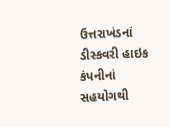ઉત્તરાખંડનાં ડીસ્કવરી હાઇક કંપનીનાં સહયોગથી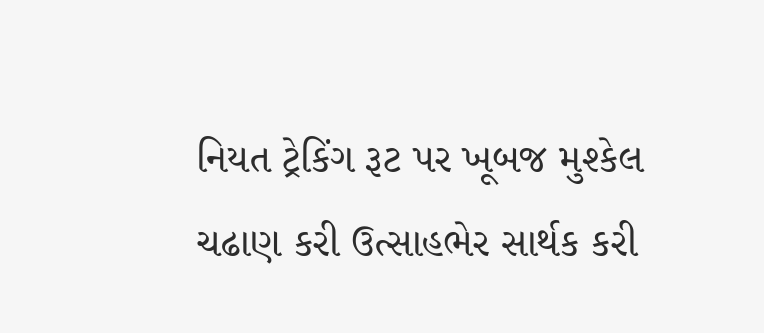નિયત ટ્રેકિંગ રૂટ પર ખૂબજ મુશ્કેલ ચઢાણ કરી ઉત્સાહભેર સાર્થક કરી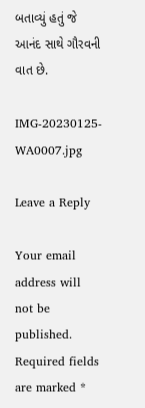બતાવ્યું હતું જે આનંદ સાથે ગૌરવની વાત છે.

IMG-20230125-WA0007.jpg

Leave a Reply

Your email address will not be published. Required fields are marked *